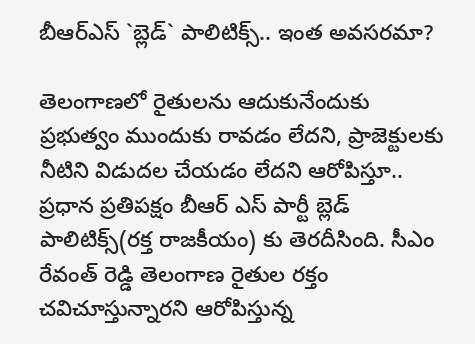బీఆర్ఎస్ `బ్లెడ్` పాలిటిక్స్‌.. ఇంత అవ‌స‌ర‌మా?

తెలంగాణ‌లో రైతుల‌ను ఆదుకునేందుకు ప్ర‌భుత్వం ముందుకు రావ‌డం లేద‌ని, ప్రాజెక్టుల‌కు నీటిని విడుద‌ల చేయ‌డం లేద‌ని ఆరోపిస్తూ.. ప్ర‌ధాన ప్ర‌తిప‌క్షం బీఆర్ ఎస్ పార్టీ బ్లెడ్ పాలిటిక్స్‌(ర‌క్త రాజ‌కీయం) కు తెర‌దీసింది. సీఎం రేవంత్ రెడ్డి తెలంగాణ రైతుల ర‌క్తం చ‌విచూస్తున్నార‌ని ఆరోపిస్తున్న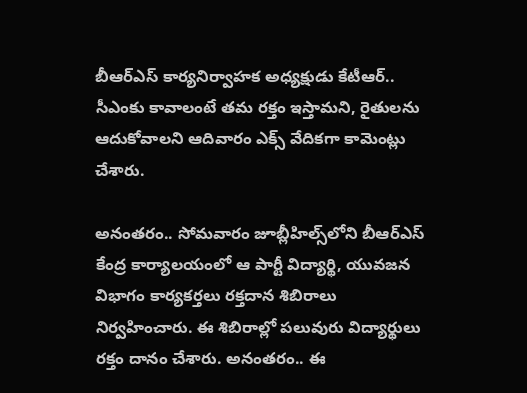బీఆర్ఎస్ కార్య‌నిర్వాహ‌క అధ్య‌క్షుడు కేటీఆర్‌.. సీఎంకు కావాలంటే త‌మ ర‌క్తం ఇస్తామ‌ని, రైతుల‌ను ఆదుకోవాల‌ని ఆదివారం ఎక్స్ వేదిక‌గా కామెంట్లు చేశారు.

అనంత‌రం.. సోమ‌వారం జూబ్లీహిల్స్‌లోని బీఆర్ఎస్ కేంద్ర కార్యాల‌యంలో ఆ పార్టీ విద్యార్థి, యువ‌జ‌న విభాగం కార్య‌క‌ర్త‌లు ర‌క్త‌దాన శిబిరాలు నిర్వ‌హించారు. ఈ శిబిరాల్లో ప‌లువురు విద్యార్థులు ర‌క్తం దానం చేశారు. అనంత‌రం.. ఈ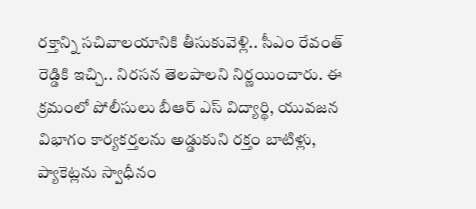ర‌క్తాన్ని స‌చివాల‌యానికి తీసుకువెళ్లి.. సీఎం రేవంత్ రెడ్డికి ఇచ్చి.. నిర‌స‌న తెల‌పాల‌ని నిర్ణ‌యించారు. ఈ క్ర‌మంలో పోలీసులు బీఆర్ ఎస్ విద్యార్థి, యువజ‌న విభాగం కార్య‌క‌ర్త‌ల‌ను అడ్డుకుని ర‌క్తం బాటిళ్లు, ప్యాకెట్ల‌ను స్వాధీనం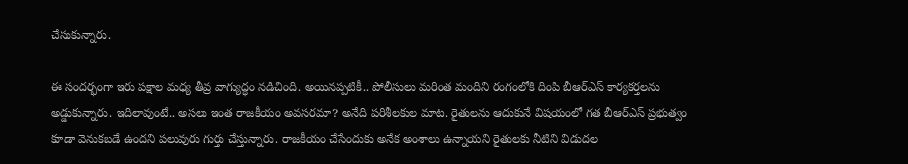చేసుకున్నారు.

ఈ సంద‌ర్భంగా ఇరు ప‌క్షాల మ‌ధ్య తీవ్ర వాగ్యుద్ధం న‌డిచింది. అయిన‌ప్ప‌టికీ.. పోలీసులు మ‌రింత మందిని రంగంలోకి దింపి బీఆర్ఎస్ కార్య‌క‌ర్త‌ల‌ను అడ్డుకున్నారు. ఇదిలావుంటే.. అస‌లు ఇంత రాజ‌కీయం అవ‌స‌ర‌మా? అనేది ప‌రిశీల‌కుల మాట‌. రైతుల‌ను ఆదుకునే విష‌యంలో గ‌త బీఆర్ఎస్ ప్ర‌భుత్వం కూడా వెనుక‌బ‌డే ఉంద‌ని ప‌లువురు గుర్తు చేస్తున్నారు. రాజ‌కీయం చేసేందుకు అనేక అంశాలు ఉన్నాయ‌ని రైతుల‌కు నీటిని విడుద‌ల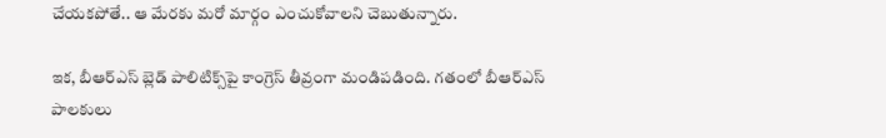చేయ‌క‌పోతే.. ఆ మేర‌కు మ‌రో మార్గం ఎంచుకోవాల‌ని చెబుతున్నారు.

ఇక‌, బీఆర్ఎస్ బ్లెడ్ పాలిటిక్స్‌పై కాంగ్రెస్ తీవ్రంగా మండిప‌డింది. గ‌తంలో బీఆర్ఎస్ పాల‌కులు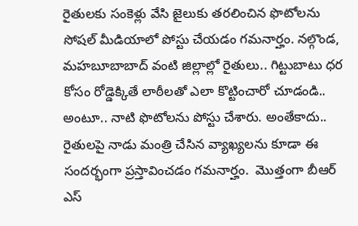రైతుల‌కు సంకెళ్లు వేసి జైలుకు త‌ర‌లించిన ఫొటోల‌ను సోష‌ల్ మీడియాలో పోస్టు చేయ‌డం గ‌మ‌నార్హం. న‌ల్గొండ‌, మ‌హ‌బూబాబాద్ వంటి జిల్లాల్లో రైతులు.. గిట్టుబాటు ధ‌ర కోసం రోడ్డెక్కితే లాఠీల‌తో ఎలా కొట్టించారో చూడండి.. అంటూ.. నాటి ఫొటోల‌ను పోస్టు చేశారు. అంతేకాదు.. రైతుల‌పై నాడు మంత్రి చేసిన వ్యాఖ్య‌ల‌ను కూడా ఈ సంద‌ర్భంగా ప్ర‌స్తావించ‌డం గ‌మ‌నార్హం.  మొత్తంగా బీఆర్ ఎస్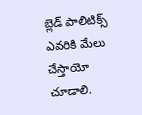బ్లెడ్ పాలిటిక్స్ ఎవ‌రికి మేలు చేస్తాయో చూడాలి.